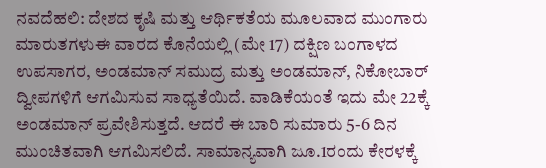ನವದೆಹಲಿ: ದೇಶದ ಕೃಷಿ ಮತ್ತು ಆರ್ಥಿಕತೆಯ ಮೂಲವಾದ ಮುಂಗಾರು ಮಾರುತಗಳುಈ ವಾರದ ಕೊನೆಯಲ್ಲಿ (ಮೇ 17) ದಕ್ಷಿಣ ಬಂಗಾಳದ ಉಪಸಾಗರ, ಅಂಡಮಾನ್ ಸಮುದ್ರ ಮತ್ತು ಅಂಡಮಾನ್, ನಿಕೋಬಾರ್ ದ್ವೀಪಗಳಿಗೆ ಆಗಮಿಸುವ ಸಾಧ್ಯತೆಯಿದೆ. ವಾಡಿಕೆಯಂತೆ ಇದು ಮೇ 22ಕ್ಕೆ ಅಂಡಮಾನ್ ಪ್ರವೇಶಿಸುತ್ತದೆ. ಆದರೆ ಈ ಬಾರಿ ಸುಮಾರು 5-6 ದಿನ ಮುಂಚಿತವಾಗಿ ಆಗಮಿಸಲಿದೆ. ಸಾಮಾನ್ಯವಾಗಿ ಜೂ.1ರಂದು ಕೇರಳಕ್ಕೆ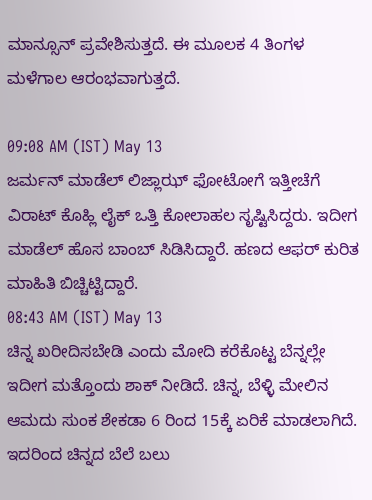ಮಾನ್ಸೂನ್ ಪ್ರವೇಶಿಸುತ್ತದೆ. ಈ ಮೂಲಕ 4 ತಿಂಗಳ ಮಳೆಗಾಲ ಆರಂಭವಾಗುತ್ತದೆ.

09:08 AM (IST) May 13
ಜರ್ಮನ್ ಮಾಡೆಲ್ ಲಿಜ್ಲಾಝ್ ಫೋಟೋಗೆ ಇತ್ತೀಚೆಗೆ ವಿರಾಟ್ ಕೊಹ್ಲಿ ಲೈಕ್ ಒತ್ತಿ ಕೋಲಾಹಲ ಸೃಷ್ಟಿಸಿದ್ದರು. ಇದೀಗ ಮಾಡೆಲ್ ಹೊಸ ಬಾಂಬ್ ಸಿಡಿಸಿದ್ದಾರೆ. ಹಣದ ಆಫರ್ ಕುರಿತ ಮಾಹಿತಿ ಬಿಚ್ಚಿಟ್ಟಿದ್ದಾರೆ.
08:43 AM (IST) May 13
ಚಿನ್ನ ಖರೀದಿಸಬೇಡಿ ಎಂದು ಮೋದಿ ಕರೆಕೊಟ್ಟ ಬೆನ್ನಲ್ಲೇ ಇದೀಗ ಮತ್ತೊಂದು ಶಾಕ್ ನೀಡಿದೆ. ಚಿನ್ನ, ಬೆಳ್ಳಿ ಮೇಲಿನ ಆಮದು ಸುಂಕ ಶೇಕಡಾ 6 ರಿಂದ 15ಕ್ಕೆ ಏರಿಕೆ ಮಾಡಲಾಗಿದೆ. ಇದರಿಂದ ಚಿನ್ನದ ಬೆಲೆ ಬಲು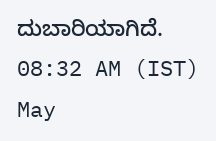ದುಬಾರಿಯಾಗಿದೆ.
08:32 AM (IST) May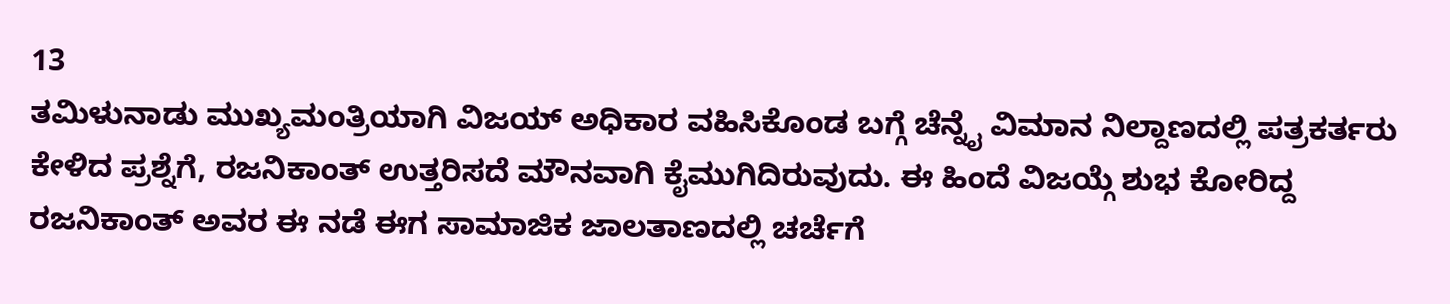13
ತಮಿಳುನಾಡು ಮುಖ್ಯಮಂತ್ರಿಯಾಗಿ ವಿಜಯ್ ಅಧಿಕಾರ ವಹಿಸಿಕೊಂಡ ಬಗ್ಗೆ ಚೆನ್ನೈ ವಿಮಾನ ನಿಲ್ದಾಣದಲ್ಲಿ ಪತ್ರಕರ್ತರು ಕೇಳಿದ ಪ್ರಶ್ನೆಗೆ, ರಜನಿಕಾಂತ್ ಉತ್ತರಿಸದೆ ಮೌನವಾಗಿ ಕೈಮುಗಿದಿರುವುದು. ಈ ಹಿಂದೆ ವಿಜಯ್ಗೆ ಶುಭ ಕೋರಿದ್ದ ರಜನಿಕಾಂತ್ ಅವರ ಈ ನಡೆ ಈಗ ಸಾಮಾಜಿಕ ಜಾಲತಾಣದಲ್ಲಿ ಚರ್ಚೆಗೆ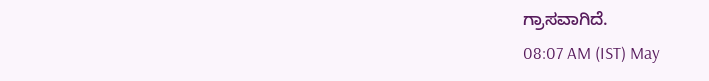ಗ್ರಾಸವಾಗಿದೆ.
08:07 AM (IST) May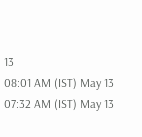13
08:01 AM (IST) May 13
07:32 AM (IST) May 13